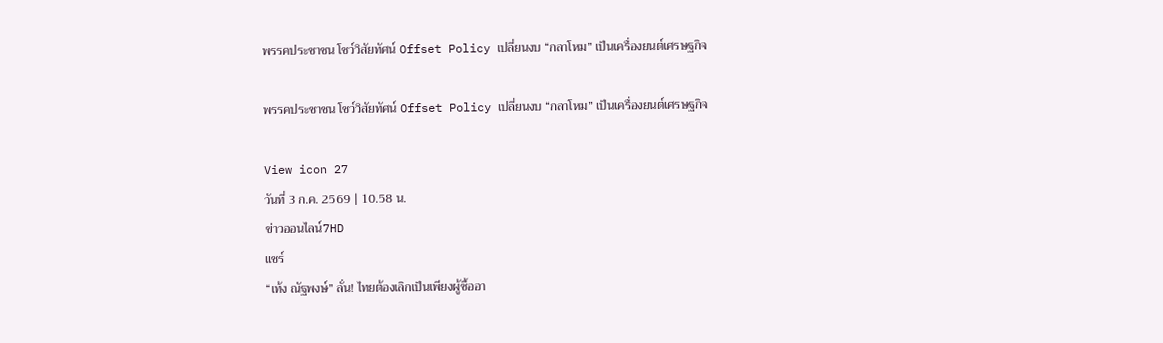พรรคประชาชน โชว์วิสัยทัศน์ Offset Policy เปลี่ยนงบ “กลาโหม” เป็นเครื่องยนต์เศรษฐกิจ

พรรคประชาชน โชว์วิสัยทัศน์ Offset Policy เปลี่ยนงบ “กลาโหม” เป็นเครื่องยนต์เศรษฐกิจ

View icon 27
วันที่ 3 ก.ค. 2569 | 10.58 น.
ข่าวออนไลน์7HD
แชร์
“เท้ง ณัฐพงษ์” ลั่น! ไทยต้องเลิกเป็นเพียงผู้ซื้ออา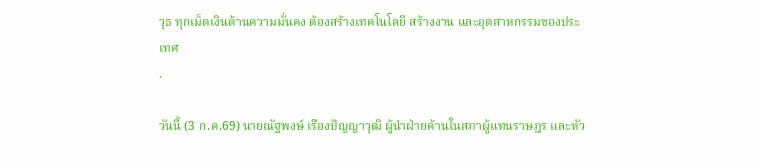วุธ ทุกเม็ดเงินด้านความมั่นคง ต้องสร้างเทคโนโลยี สร้างงาน และอุตสาหกรรมของประเทศ
.

วันนี้ (3 ก.ค.69) นายณัฐพงษ์ เรืองปัญญาวุฒิ ผู้นำฝ่ายค้านในสภาผู้แทนราษฎร และหัว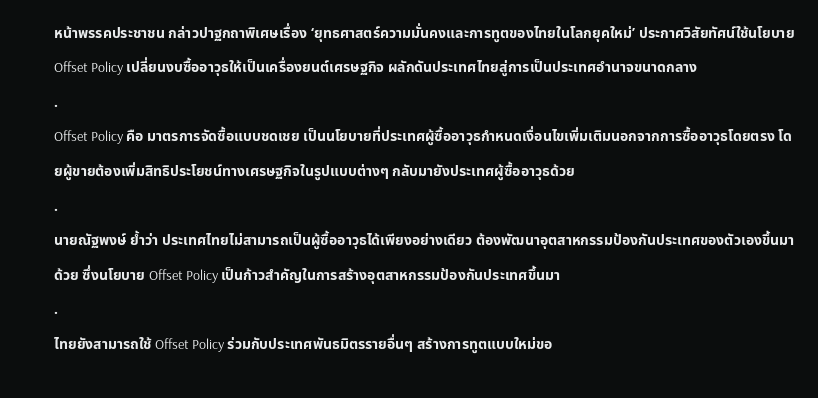หน้าพรรคประชาชน กล่าวปาฐกถาพิเศษเรื่อง ‘ยุทธศาสตร์ความมั่นคงและการทูตของไทยในโลกยุคใหม่’ ประกาศวิสัยทัศน์ใช้นโยบาย Offset Policy เปลี่ยนงบซื้ออาวุธให้เป็นเครื่องยนต์เศรษฐกิจ ผลักดันประเทศไทยสู่การเป็นประเทศอำนาจขนาดกลาง
.
Offset Policy คือ มาตรการจัดซื้อแบบชดเชย เป็นนโยบายที่ประเทศผู้ซื้ออาวุธกำหนดเงื่อนไขเพิ่มเติมนอกจากการซื้ออาวุธโดยตรง โดยผู้ขายต้องเพิ่มสิทธิประโยชน์ทางเศรษฐกิจในรูปแบบต่างๆ กลับมายังประเทศผู้ซื้ออาวุธด้วย
.
นายณัฐพงษ์ ย้ำว่า ประเทศไทยไม่สามารถเป็นผู้ซื้ออาวุธได้เพียงอย่างเดียว ต้องพัฒนาอุตสาหกรรมป้องกันประเทศของตัวเองขึ้นมาด้วย ซึ่งนโยบาย Offset Policy เป็นก้าวสำคัญในการสร้างอุตสาหกรรมป้องกันประเทศขึ้นมา
.
ไทยยังสามารถใช้ Offset Policy ร่วมกับประเทศพันธมิตรรายอื่นๆ สร้างการทูตแบบใหม่ขอ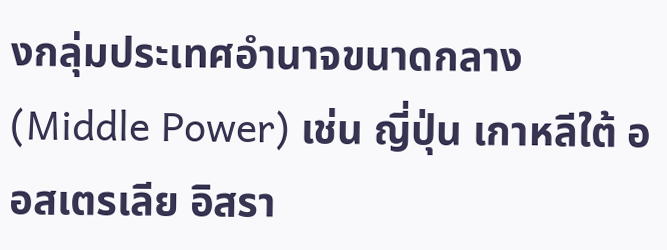งกลุ่มประเทศอำนาจขนาดกลาง (Middle Power) เช่น ญี่ปุ่น เกาหลีใต้ ออสเตรเลีย อิสรา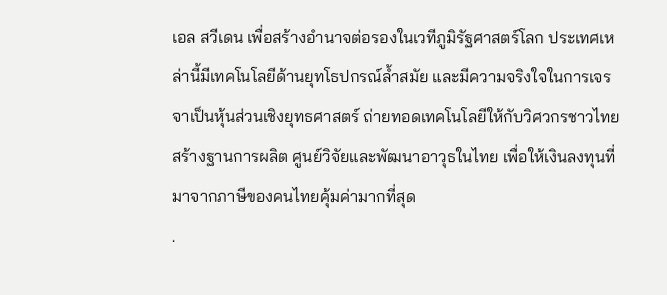เอล สวีเดน เพื่อสร้างอำนาจต่อรองในเวทีภูมิรัฐศาสตร์โลก ประเทศเหล่านี้มีเทคโนโลยีด้านยุทโธปกรณ์ล้ำสมัย และมีความจริงใจในการเจรจาเป็นหุ้นส่วนเชิงยุทธศาสตร์ ถ่ายทอดเทคโนโลยีให้กับวิศวกรชาวไทย สร้างฐานการผลิต ศูนย์วิจัยและพัฒนาอาวุธในไทย เพื่อให้เงินลงทุนที่มาจากภาษีของคนไทยคุ้มค่ามากที่สุด
.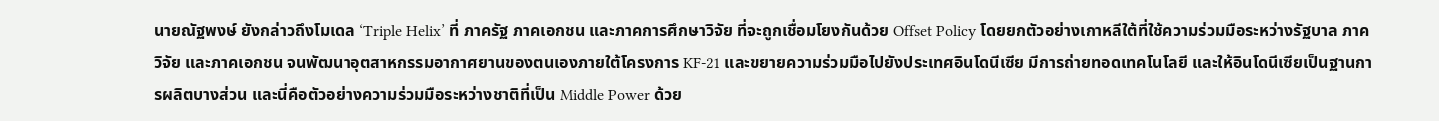นายณัฐพงษ์ ยังกล่าวถึงโมเดล ‘Triple Helix’ ที่ ภาครัฐ ภาคเอกชน และภาคการศึกษาวิจัย ที่จะถูกเชื่อมโยงกันด้วย Offset Policy โดยยกตัวอย่างเกาหลีใต้ที่ใช้ความร่วมมือระหว่างรัฐบาล ภาควิจัย และภาคเอกชน จนพัฒนาอุตสาหกรรมอากาศยานของตนเองภายใต้โครงการ KF-21 และขยายความร่วมมือไปยังประเทศอินโดนีเซีย มีการถ่ายทอดเทคโนโลยี และให้อินโดนีเซียเป็นฐานการผลิตบางส่วน และนี่คือตัวอย่างความร่วมมือระหว่างชาติที่เป็น Middle Power ด้วย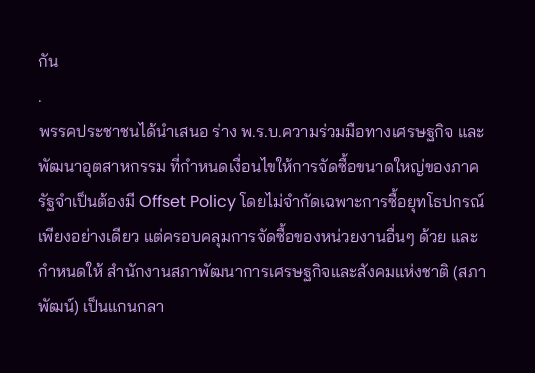กัน
.
พรรคประชาชนได้นำเสนอ ร่าง พ.ร.บ.ความร่วมมือทางเศรษฐกิจ และพัฒนาอุตสาหกรรม ที่กำหนดเงื่อนไขให้การจัดซื้อขนาดใหญ่ของภาครัฐจำเป็นต้องมี Offset Policy โดยไม่จำกัดเฉพาะการซื้อยุทโธปกรณ์เพียงอย่างเดียว แต่ครอบคลุมการจัดซื้อของหน่วยงานอื่นๆ ด้วย และกำหนดให้ สำนักงานสภาพัฒนาการเศรษฐกิจและสังคมแห่งชาติ (สภาพัฒน์) เป็นแกนกลา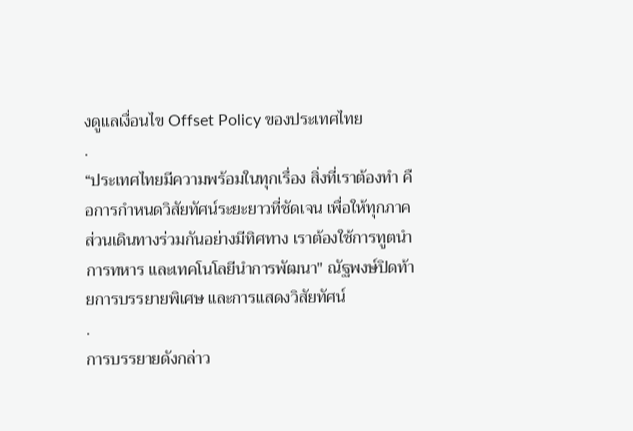งดูแลเงื่อนไข Offset Policy ของประเทศไทย
.
“ประเทศไทยมีความพร้อมในทุกเรื่อง สิ่งที่เราต้องทำ คือการกำหนดวิสัยทัศน์ระยะยาวที่ชัดเจน เพื่อให้ทุกภาคส่วนเดินทางร่วมกันอย่างมีทิศทาง เราต้องใช้การทูตนำการทหาร และเทคโนโลยีนำการพัฒนา" ณัฐพงษ์ปิดท้ายการบรรยายพิเศษ และการแสดงวิสัยทัศน์
.
การบรรยายดังกล่าว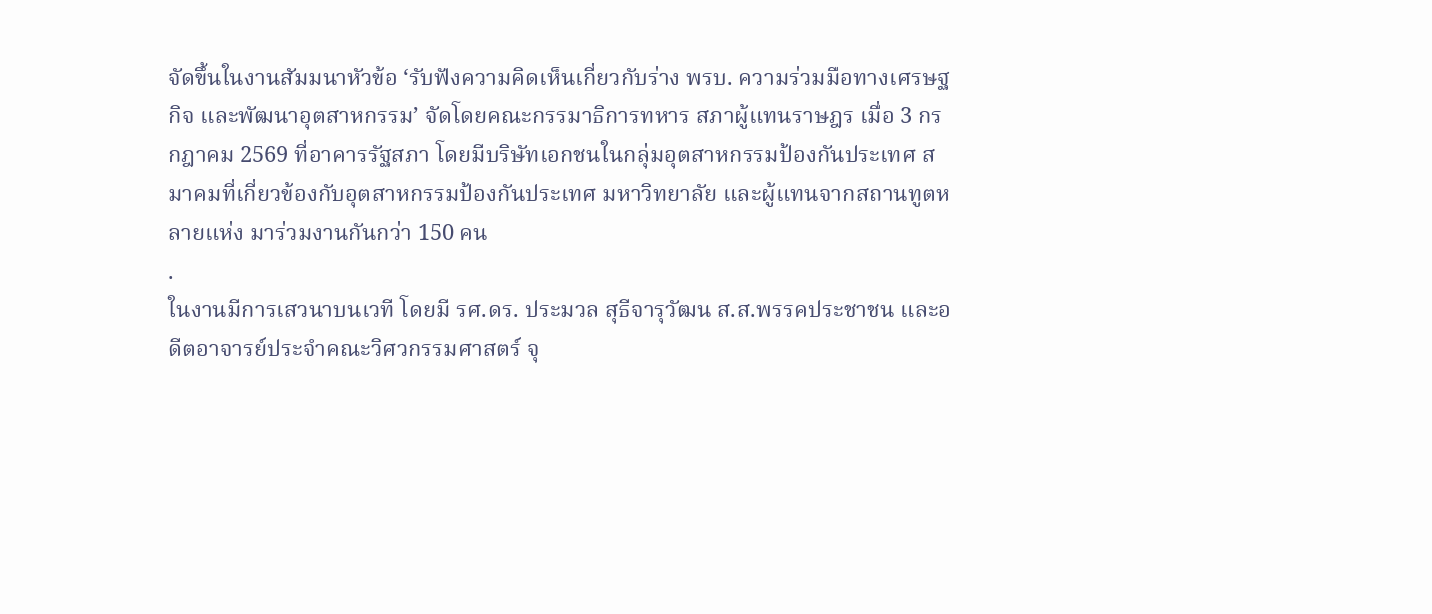จัดขึ้นในงานสัมมนาหัวข้อ ‘รับฟังความคิดเห็นเกี่ยวกับร่าง พรบ. ความร่วมมือทางเศรษฐกิจ และพัฒนาอุตสาหกรรม’ จัดโดยคณะกรรมาธิการทหาร สภาผู้แทนราษฎร เมื่อ 3 กรกฎาคม 2569 ที่อาคารรัฐสภา โดยมีบริษัทเอกชนในกลุ่มอุตสาหกรรมป้องกันประเทศ สมาคมที่เกี่ยวข้องกับอุตสาหกรรมป้องกันประเทศ มหาวิทยาลัย และผู้แทนจากสถานทูตหลายแห่ง มาร่วมงานกันกว่า 150 คน
.
ในงานมีการเสวนาบนเวที โดยมี รศ.ดร. ประมวล สุธีจารุวัฒน ส.ส.พรรคประชาชน และอดีตอาจารย์ประจำคณะวิศวกรรมศาสตร์ จุ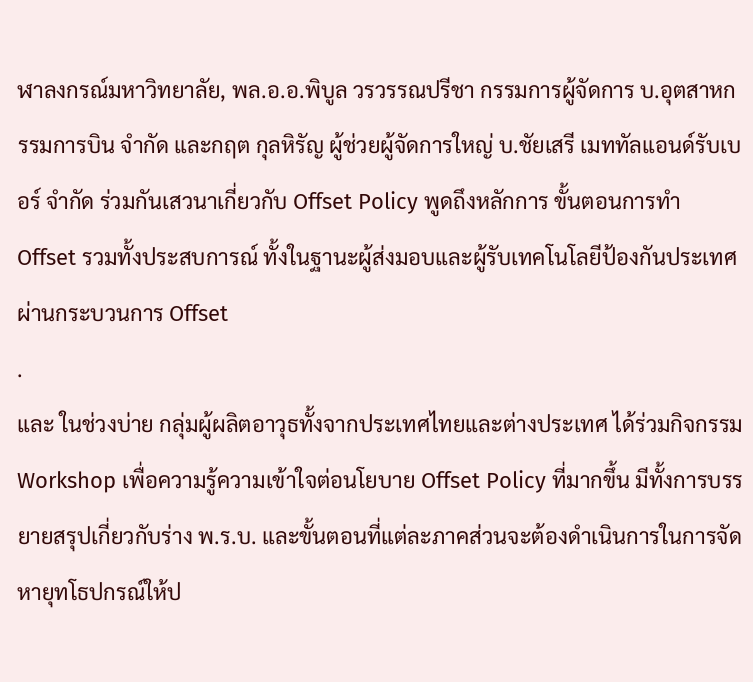ฬาลงกรณ์มหาวิทยาลัย, พล.อ.อ.พิบูล วรวรรณปรีชา กรรมการผู้จัดการ บ.อุตสาหกรรมการบิน จำกัด และกฤต กุลหิรัญ ผู้ช่วยผู้จัดการใหญ่ บ.ชัยเสรี เมททัลแอนด์รับเบอร์ จำกัด ร่วมกันเสวนาเกี่ยวกับ Offset Policy พูดถึงหลักการ ขั้นตอนการทำ Offset รวมทั้งประสบการณ์ ทั้งในฐานะผู้ส่งมอบและผู้รับเทคโนโลยีป้องกันประเทศ ผ่านกระบวนการ Offset
.
และ ในช่วงบ่าย กลุ่มผู้ผลิตอาวุธทั้งจากประเทศไทยและต่างประเทศ ได้ร่วมกิจกรรม Workshop เพื่อความรู้ความเข้าใจต่อนโยบาย Offset Policy ที่มากขึ้น มีทั้งการบรรยายสรุปเกี่ยวกับร่าง พ.ร.บ. และขั้นตอนที่แต่ละภาคส่วนจะต้องดำเนินการในการจัดหายุทโธปกรณ์ให้ป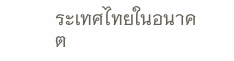ระเทศไทยในอนาคต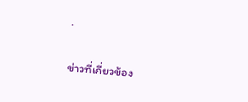.

ข่าวที่เกี่ยวข้อง